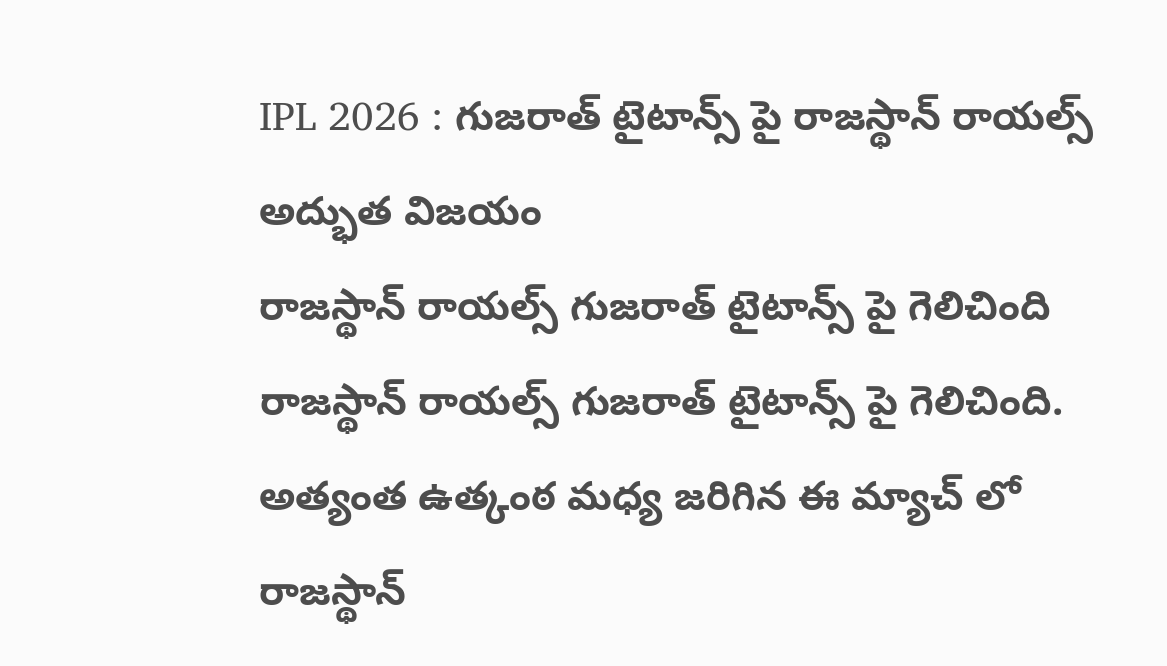IPL 2026 : గుజరాత్ టైటాన్స్ పై రాజస్థాన్ రాయల్స్ అద్భుత విజయం
రాజస్థాన్ రాయల్స్ గుజరాత్ టైటాన్స్ పై గెలిచింది
రాజస్థాన్ రాయల్స్ గుజరాత్ టైటాన్స్ పై గెలిచింది. అత్యంత ఉత్కంఠ మధ్య జరిగిన ఈ మ్యాచ్ లో రాజస్థాన్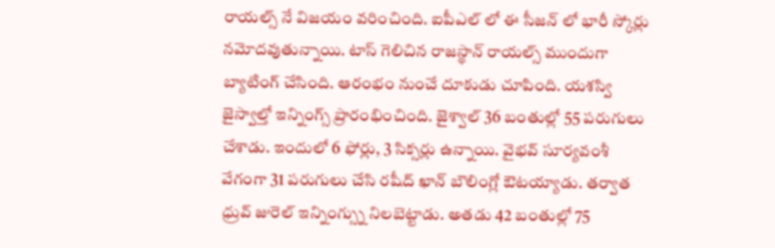రాయల్స్ నే విజయం వరించింది. ఐపీఎల్ లో ఈ సీజన్ లో భారీ స్కోర్లు నమోదవుతున్నాయి. టాస్ గెలిచిన రాజస్థాన్ రాయల్స్ ముందుగా బ్యాటింగ్ చేసింది. ఆరంభం నుంచే దూకుడు చూపింది. యశస్వి జైస్వాల్తో ఇన్నింగ్స్ ప్రారంభించింది. జైశ్వాల్ 36 బంతుల్లో 55 పరుగులు చేశాడు. ఇందులో 6 ఫోర్లు, 3 సిక్సర్లు ఉన్నాయి. వైభవ్ సూర్యవంశీ వేగంగా 31 పరుగులు చేసి రషీద్ ఖాన్ బౌలింగ్లో ఔటయ్యాడు. తర్వాత ధ్రువ్ జురెల్ ఇన్నింగ్స్ను నిలబెట్టాడు. అతడు 42 బంతుల్లో 75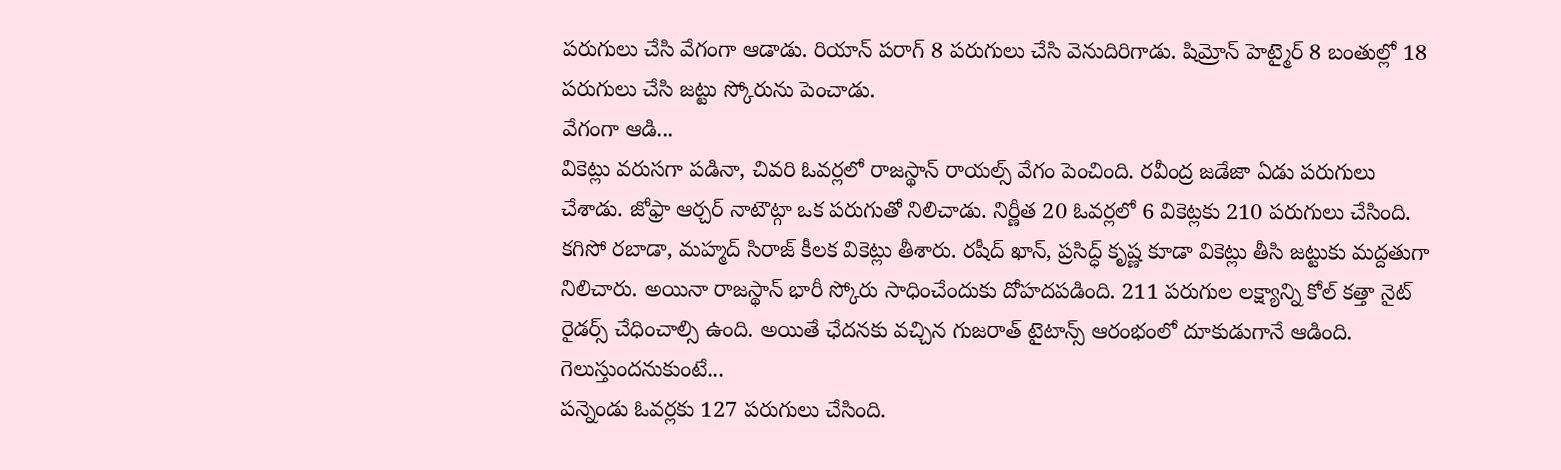పరుగులు చేసి వేగంగా ఆడాడు. రియాన్ పరాగ్ 8 పరుగులు చేసి వెనుదిరిగాడు. షిమ్రోన్ హెట్మైర్ 8 బంతుల్లో 18 పరుగులు చేసి జట్టు స్కోరును పెంచాడు.
వేగంగా ఆడి...
వికెట్లు వరుసగా పడినా, చివరి ఓవర్లలో రాజస్థాన్ రాయల్స్ వేగం పెంచింది. రవీంద్ర జడేజా ఏడు పరుగులు చేశాడు. జోఫ్రా ఆర్చర్ నాటౌట్గా ఒక పరుగుతో నిలిచాడు. నిర్ణీత 20 ఓవర్లలో 6 వికెట్లకు 210 పరుగులు చేసింది. కగిసో రబాడా, మహ్మద్ సిరాజ్ కీలక వికెట్లు తీశారు. రషీద్ ఖాన్, ప్రసిద్ధ్ కృష్ణ కూడా వికెట్లు తీసి జట్టుకు మద్దతుగా నిలిచారు. అయినా రాజస్థాన్ భారీ స్కోరు సాధించేందుకు దోహదపడింది. 211 పరుగుల లక్ష్యాన్ని కోల్ కత్తా నైట్ రైడర్స్ చేధించాల్సి ఉంది. అయితే ఛేదనకు వచ్చిన గుజరాత్ టైటాన్స్ ఆరంభంలో దూకుడుగానే ఆడింది.
గెలుస్తుందనుకుంటే...
పన్నెండు ఓవర్లకు 127 పరుగులు చేసింది.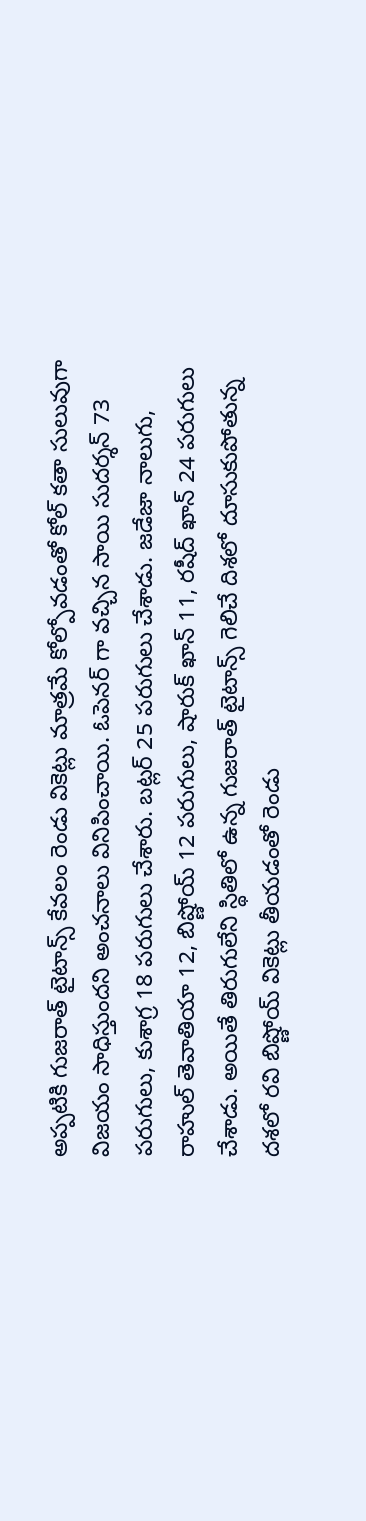అప్పటికి గుజరాత్ టైటాన్స్ కేవలం రెండు వికెట్లు మాత్రమే కోల్పోవడంతో కోల్ కతా సులువుగా విజయం సాధిస్తుందని అంచనాలు వినిపించాయి. ఓపెనర్ గా వచ్చిన సాయి సుదర్శన్ 73 పరుగులు, కుశాగ్ర 18 పరుగులు చేశారు. బట్లర్ 25 పరుగులు చేశాడు. జడేజా నాలుగు, రాహుల్ తెవాతియా 12, బిష్ణోయ్ 12 పరుగులు, షారుక్ ఖాన్ 11, రషీద్ ఖాన్ 24 పరుగులు చేశాడు. అయితే తిరుగులేని స్థితిలో ఉన్న గుజరాత్ టైటాన్స్ గెలిచే దిశలో దూసుకుపోతున్న దశలో రవి బిష్ణోయ్ వికెట్లు తీయడంతో రెండు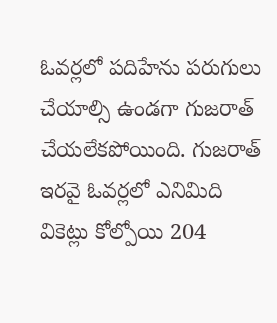ఓవర్లలో పదిహేను పరుగులు చేయాల్సి ఉండగా గుజరాత్ చేయలేకపోయింది. గుజరాత్ ఇరవై ఓవర్లలో ఎనిమిది వికెట్లు కోల్పోయి 204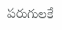పరుగులకే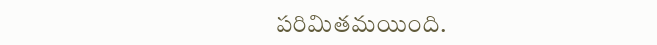పరిమితమయింది.